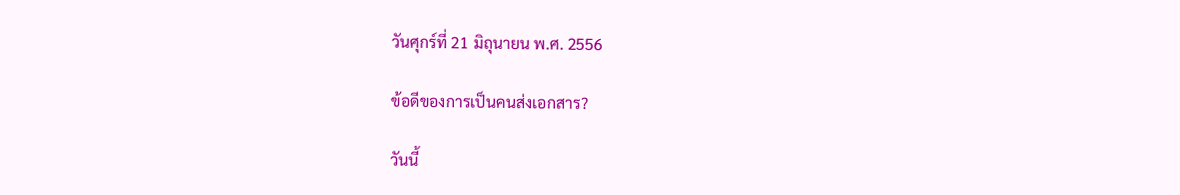วันศุกร์ที่ 21 มิถุนายน พ.ศ. 2556

ข้อดีของการเป็นคนส่งเอกสาร?

วันนี้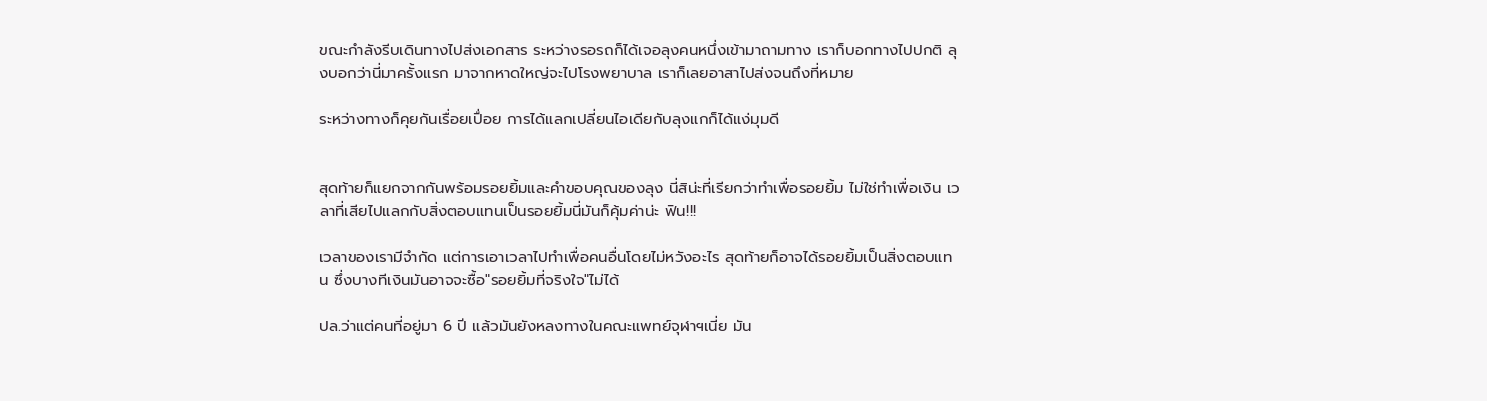ขณะกำลังรีบเดินทางไปส่งเอกสาร ระหว่างรอรถก็ได้เจอลุงคนหนึ่งเข้ามาถามทาง เราก็บอกทางไปปกติ ลุงบอกว่านี่มาครั้งแรก มาจากหาดใหญ่จะไปโรงพยาบาล เราก็เลยอาสาไปส่งจนถึงที่หมาย

ระหว่างทางก็คุยกันเรื่อยเปื่อย การได้แลกเปลี่ยนไอเดียกับลุงแกก็ได้แง่มุมดี


สุดท้ายก็แยกจากกันพร้อมรอยยิ้มและคำขอบคุณของลุง นี่สิน่ะที่เรียกว่าทำเพื่อรอยยิ้ม ไม่ใช่ทำเพื่อเงิน เวลาที่เสียไปแลกกับสิ่งตอบแทนเป็นรอยยิ้มนี่มันก็คุ้มค่าน่ะ ฟิน!!!

เวลาของเรามีจำกัด แต่การเอาเวลาไปทำเพื่อคนอื่นโดยไม่หวังอะไร สุดท้ายก็อาจได้รอยยิ้มเป็นสิ่งตอบแทน ซึ่งบางทีเงินมันอาจจะซื้อ"รอยยิ้มที่จริงใจ"ไม่ได้

ปล.ว่าแต่คนที่อยู่มา 6 ปี แล้วมันยังหลงทางในคณะแพทย์จุฬาฯเนี่ย มัน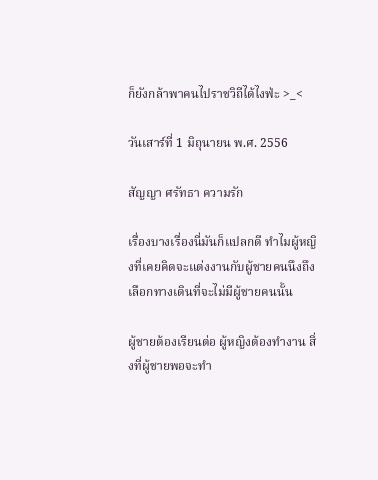ก็ยังกล้าพาคนไปราชวิถีได้ไงฟ่ะ >_<

วันเสาร์ที่ 1 มิถุนายน พ.ศ. 2556

สัญญา ศรัทธา ความรัก

เรื่องบางเรื่องนี่มันก็แปลกดี ทำไมผู้หญิงที่เคยคิดจะแต่งงานกับผู้ชายคนนึงถึงเลือกทางเดินที่จะไม่มีผู้ชายคนนั้น

ผู้ชายต้องเรียนต่อ ผู้หญิงต้องทำงาน สิ่งที่ผู้ชายพอจะทำ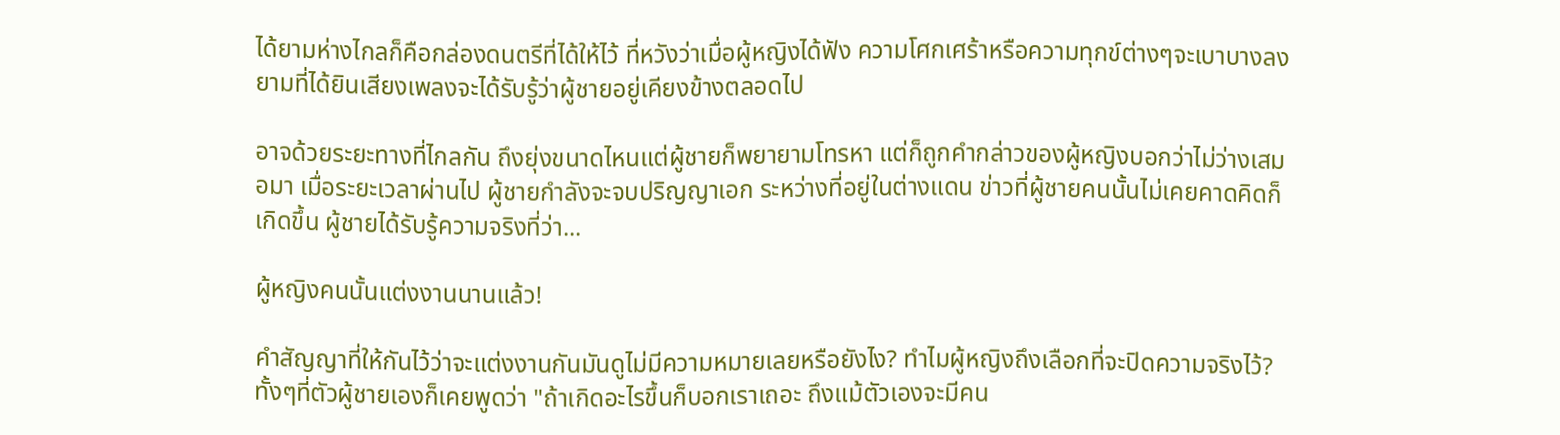ได้ยามห่างไกลก็คือกล่องดนตรีที่ได้ให้ไว้ ที่หวังว่าเมื่อผู้หญิงได้ฟัง ความโศกเศร้าหรือความทุกข์ต่างๆจะเบาบางลง ยามที่ได้ยินเสียงเพลงจะได้รับรู้ว่าผู้ชายอยู่เคียงข้างตลอดไป

อาจด้วยระยะทางที่ไกลกัน ถึงยุ่งขนาดไหนแต่ผู้ชายก็พยายามโทรหา แต่ก็ถูกคำกล่าวของผู้หญิงบอกว่าไม่ว่างเสมอมา เมื่อระยะเวลาผ่านไป ผู้ชายกำลังจะจบปริญญาเอก ระหว่างที่อยู่ในต่างแดน ข่าวที่ผู้ชายคนนั้นไม่เคยคาดคิดก็เกิดขึ้น ผู้ชายได้รับรู้ความจริงที่ว่า...

ผู้หญิงคนนั้นแต่งงานนานแล้ว!

คำสัญญาที่ให้กันไว้ว่าจะแต่งงานกันมันดูไม่มีความหมายเลยหรือยังไง? ทำไมผู้หญิงถึงเลือกที่จะปิดความจริงไว้? ทั้งๆที่ตัวผู้ชายเองก็เคยพูดว่า "ถ้าเกิดอะไรขึ้นก็บอกเราเถอะ ถึงแม้ตัวเองจะมีคน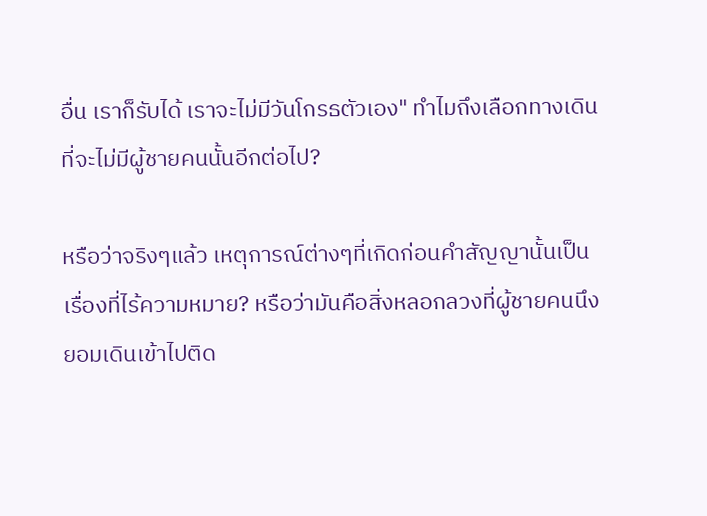อื่น เราก็รับได้ เราจะไม่มีวันโกรธตัวเอง" ทำไมถึงเลือกทางเดินที่จะไม่มีผู้ชายคนนั้นอีกต่อไป?

หรือว่าจริงๆแล้ว เหตุการณ์ต่างๆที่เกิดก่อนคำสัญญานั้นเป็นเรื่องที่ไร้ความหมาย? หรือว่ามันคือสิ่งหลอกลวงที่ผู้ชายคนนึงยอมเดินเข้าไปติด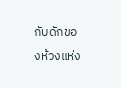กับดักของห้วงแห่ง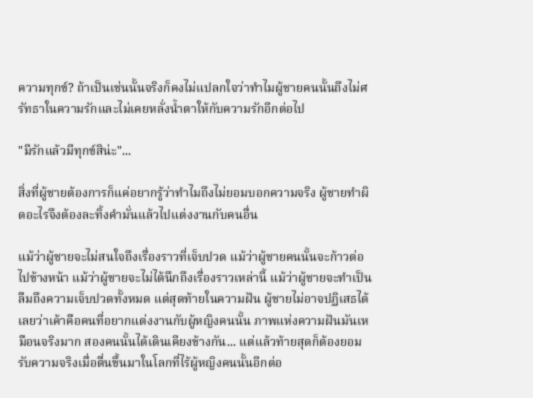ความทุกข์? ถ้าเป็นเช่นนั้นจริงก็คงไม่แปลกใจว่าทำไมผู้ชายคนนั้นถึงไม่ศรัทธาในความรักและไม่เคยหลั่งน้ำตาให้กับความรักอีกต่อไป

"มีรักแล้วมีทุกข์สิน่ะ"...

สิ่งที่ผู้ชายต้องการก็แค่อยากรู้ว่าทำไมถึงไม่ยอมบอกความจริง ผู้ชายทำผิดอะไรจึงต้องละทิ้งคำมั่นแล้วไปแต่งงานกับคนอื่น

แม้ว่าผู้ชายจะไม่สนใจถึงเรื่องราวที่เจ็บปวด แม้ว่าผู้ชายคนนั้นจะก้าวต่อไปข้างหน้า แม้ว่าผู้ชายจะไม่ได้นึกถึงเรื่องราวเหล่านี้ แม้ว่าผู้ชายจะทำเป็นลืมถึงความเจ็บปวดทั้งหมด แต่สุดท้ายในความฝัน ผู้ชายไม่อาจปฏิเสธได้เลยว่าเค้าคือคนที่อยากแต่งงานกับผู้หญิงคนนั้น ภาพแห่งความฝันมันเหมือนจริงมาก สองคนนั้นได้เดินเคียงข้างกัน... แต่แล้วท้ายสุดก็ต้องยอมรับความจริงเมื่อตื่นขึ้นมาในโลกที่ไร้ผู้หญิงคนนั้นอีกต่อ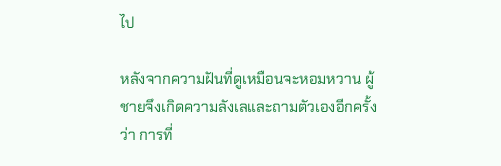ไป

หลังจากความฝันที่ดูเหมือนจะหอมหวาน ผู้ชายจึงเกิดความลังเลและถามตัวเองอีกครั้งว่า การที่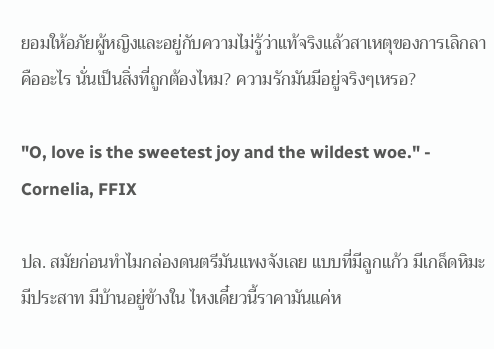ยอมให้อภัยผู้หญิงและอยู่กับความไม่รู้ว่าแท้จริงแล้วสาเหตุของการเลิกลาคืออะไร นั่นเป็นสิ่งที่ถูกต้องไหม? ความรักมันมีอยู่จริงๆเหรอ?

"O, love is the sweetest joy and the wildest woe." - Cornelia, FFIX

ปล. สมัยก่อนทำไมกล่องดนตรีมันแพงจังเลย แบบที่มีลูกแก้ว มีเกล็ดหิมะ มีประสาท มีบ้านอยู่ข้างใน ไหงเดี๋ยวนี้ราคามันแค่ห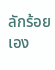ลักร้อยเอง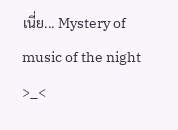เนี่ย... Mystery of music of the night >_<